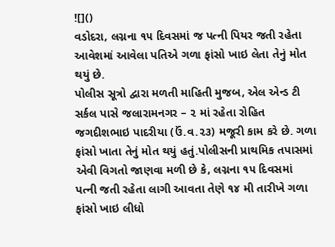![]()
વડોદરા, લગ્નના ૧૫ દિવસમાં જ પત્ની પિયર જતી રહેતા આવેશમાં આવેલા પતિએ ગળા ફાંસો ખાઇ લેતા તેનું મોત થયું છે.
પોલીસ સૂત્રો દ્વારા મળતી માહિતી મુજબ, એલ એન્ડ ટી સર્કલ પાસે જલારામનગર – ૨ માં રહેતા રોહિત જગદીશભાઇ પાદરીયા (ઉં.વ.૨૩) મજૂરી કામ કરે છે. ગળા ફાંસો ખાતા તેનું મોત થયું હતું.પોલીસની પ્રાથમિક તપાસમાં એવી વિગતો જાણવા મળી છે કે, લગ્નના ૧૫ દિવસમાં પત્ની જતી રહેતા લાગી આવતા તેણે ૧૪ મી તારીખે ગળા ફાંસો ખાઇ લીધો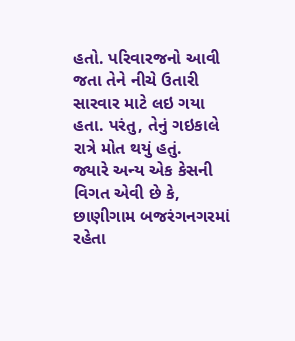હતો. પરિવારજનો આવી જતા તેને નીચે ઉતારી સારવાર માટે લઇ ગયા હતા. પરંતુ, તેનું ગઇકાલે રાત્રે મોત થયું હતું.
જ્યારે અન્ય એક કેસની વિગત એવી છે કે, છાણીગામ બજરંગનગરમાં રહેતા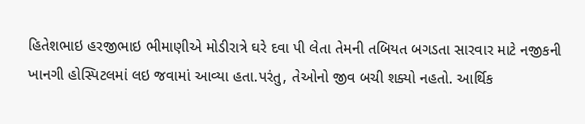હિતેશભાઇ હરજીભાઇ ભીમાણીએ મોડીરાત્રે ઘરે દવા પી લેતા તેમની તબિયત બગડતા સારવાર માટે નજીકની ખાનગી હોસ્પિટલમાં લઇ જવામાં આવ્યા હતા.પરંતુ, તેઓનો જીવ બચી શક્યો નહતો. આર્થિક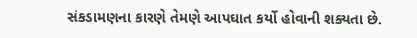સંકડામણના કારણે તેમણે આપઘાત કર્યો હોવાની શક્યતા છે.